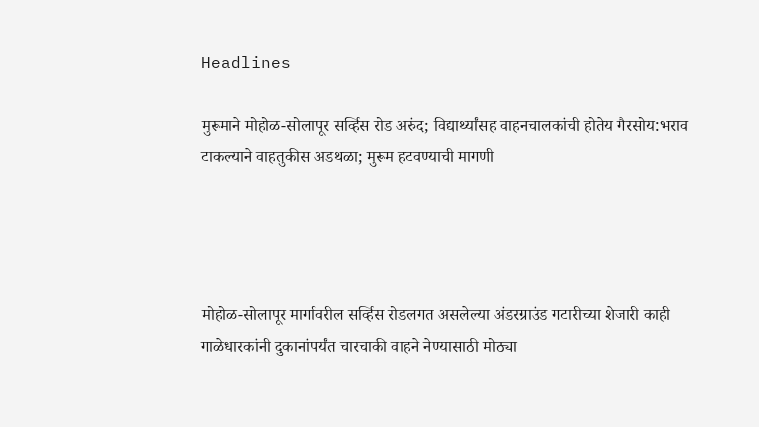Headlines

मुरूमाने मोहोळ-सोलापूर सर्व्हिस रोड अरुंद; विद्यार्थ्यांसह वाहनचालकांची होतेय गैरसोय:भराव टाकल्याने वाहतुकीस अडथळा; मुरूम हटवण्याची मागणी




मोहोळ-सोलापूर मार्गावरील सर्व्हिस रोडलगत असलेल्या अंडरग्राउंड गटारीच्या शेजारी काही गाळेधारकांनी दुकानांपर्यंत चारचाकी वाहने नेण्यासाठी मोठ्या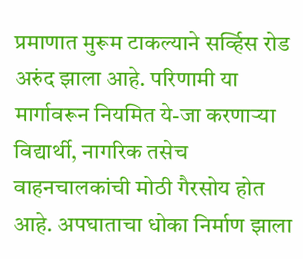प्रमाणात मुरूम टाकल्याने सर्व्हिस रोड अरुंद झाला आहे. परिणामी या मार्गावरून नियमित ये-जा करणाऱ्या विद्यार्थी, नागरिक तसेच वाहनचालकांची मोठी गैरसोय होत आहे. अपघाताचा धोका निर्माण झाला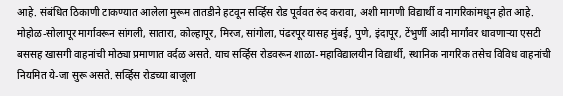आहे. संबंधित ठिकाणी टाकण्यात आलेला मुरूम तातडीने हटवून सर्व्हिस रोड पूर्ववत रुंद करावा, अशी मागणी विद्यार्थी व नागरिकांमधून होत आहे. मोहोळ-सोलापूर मार्गावरून सांगली, सातारा, कोल्हापूर, मिरज, सांगोला, पंढरपूर यासह मुंबई, पुणे, इंदापूर, टेंभुर्णी आदी मार्गांवर धावणाऱ्या एसटी बससह खासगी वाहनांची मोठ्या प्रमाणात वर्दळ असते. याच सर्व्हिस रोडवरून शाळा-महाविद्यालयीन विद्यार्थी, स्थानिक नागरिक तसेच विविध वाहनांची नियमित ये-जा सुरू असते. सर्व्हिस रोडच्या बाजूला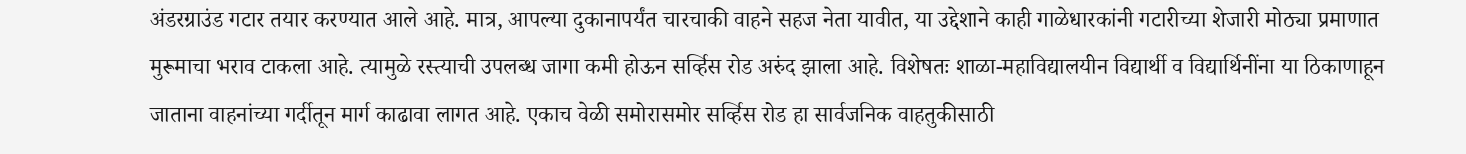अंडरग्राउंड गटार तयार करण्यात आले आहे. मात्र, आपल्या दुकानापर्यंत चारचाकी वाहने सहज नेता यावीत, या उद्देशाने काही गाळेधारकांनी गटारीच्या शेजारी मोठ्या प्रमाणात मुरूमाचा भराव टाकला आहे. त्यामुळे रस्त्याची उपलब्ध जागा कमी होऊन सर्व्हिस रोड अरुंद झाला आहे. विशेषतः शाळा-महाविद्यालयीन विद्यार्थी व विद्यार्थिनींना या ठिकाणाहून जाताना वाहनांच्या गर्दीतून मार्ग काढावा लागत आहे. एकाच वेळी समोरासमोर सर्व्हिस रोड हा सार्वजनिक वाहतुकीसाठी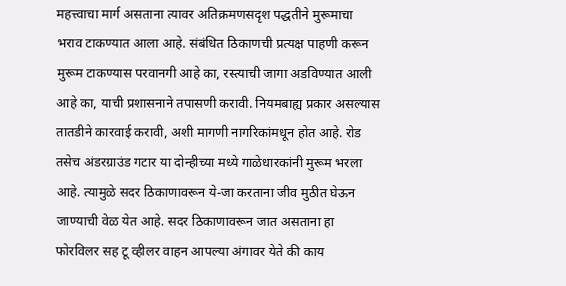महत्त्वाचा मार्ग असताना त्यावर अतिक्रमणसदृश पद्धतीने मुरूमाचा भराव टाकण्यात आला आहे. संबंधित ठिकाणची प्रत्यक्ष पाहणी करून मुरूम टाकण्यास परवानगी आहे का, रस्त्याची जागा अडविण्यात आली आहे का, याची प्रशासनाने तपासणी करावी. नियमबाह्य प्रकार असल्यास तातडीने कारवाई करावी, अशी मागणी नागरिकांमधून होत आहे. रोड तसेच अंडरग्राउंड गटार या दोन्हीच्या मध्ये गाळेधारकांनी मुरूम भरला आहे. त्यामुळे सदर ठिकाणावरून ये-जा करताना जीव मुठीत घेऊन जाण्याची वेळ येत आहे. सदर ठिकाणावरून जात असताना हा फोरविलर सह टू व्हीलर वाहन आपल्या अंगावर येते की काय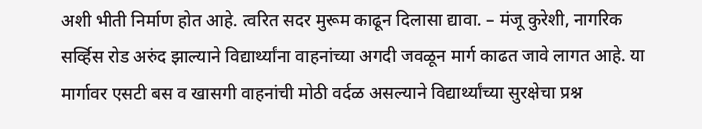अशी भीती निर्माण होत आहे. त्वरित सदर मुरूम काढून दिलासा द्यावा. – मंजू कुरेशी, नागरिक सर्व्हिस रोड अरुंद झाल्याने विद्यार्थ्यांना वाहनांच्या अगदी जवळून मार्ग काढत जावे लागत आहे. या मार्गावर एसटी बस व खासगी वाहनांची मोठी वर्दळ असल्याने विद्यार्थ्यांच्या सुरक्षेचा प्रश्न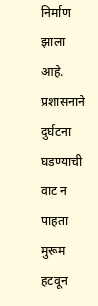निर्माण झाला आहे. प्रशासनाने दुर्घटना घडण्याची वाट न पाहता मुरूम हटवून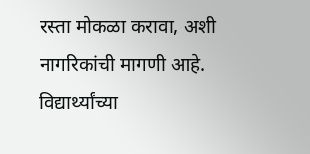रस्ता मोकळा करावा, अशी नागरिकांची मागणी आहे. विद्यार्थ्यांच्या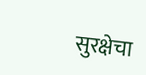सुरक्षेचा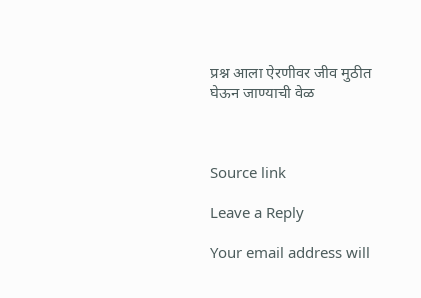प्रश्न आला ऐरणीवर जीव मुठीत घेऊन जाण्याची वेळ



Source link

Leave a Reply

Your email address will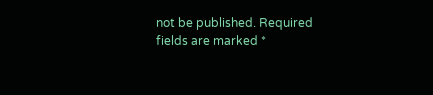not be published. Required fields are marked *